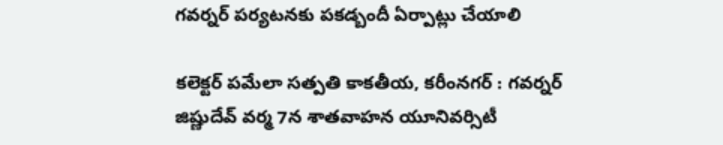గవర్నర్ పర్యటనకు పకడ్బందీ ఏర్పాట్లు చేయాలి

కలెక్టర్ పమేలా సత్పతి కాకతీయ, కరీంనగర్ : గవర్నర్ జిష్ణుదేవ్ వర్మ 7న శాతవాహన యూనివర్సిటీ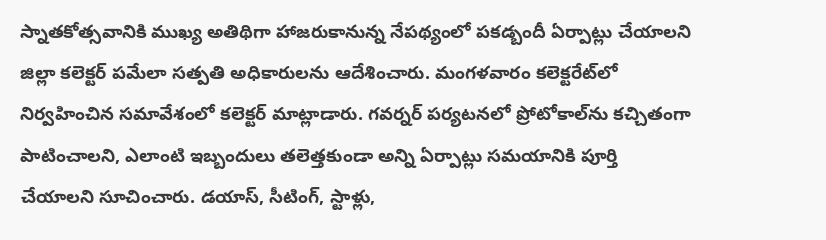స్నాతకోత్సవానికి ముఖ్య అతిథిగా హాజరుకానున్న నేపథ్యంలో పకడ్బందీ ఏర్పాట్లు చేయాలని జిల్లా కలెక్టర్ పమేలా సత్పతి అధికారులను ఆదేశించారు. మంగళవారం కలెక్టరేట్‌లో నిర్వహించిన సమావేశంలో కలెక్టర్ మాట్లాడారు. గవర్నర్ పర్యటనలో ప్రోటోకాల్‌ను కచ్చితంగా పాటించాలని, ఎలాంటి ఇబ్బందులు తలెత్తకుండా అన్ని ఏర్పాట్లు సమయానికి పూర్తి చేయాలని సూచించారు. డయాస్, సీటింగ్, స్టాళ్లు,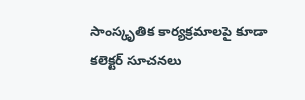సాంస్కృతిక కార్యక్రమాలపై కూడా కలెక్టర్ సూచనలు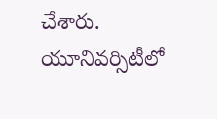చేశారు. యూనివర్సిటీలో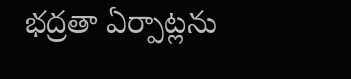భద్రతా ఏర్పాట్లను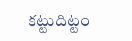కట్టుదిట్టం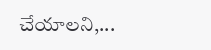చేయాలని,...